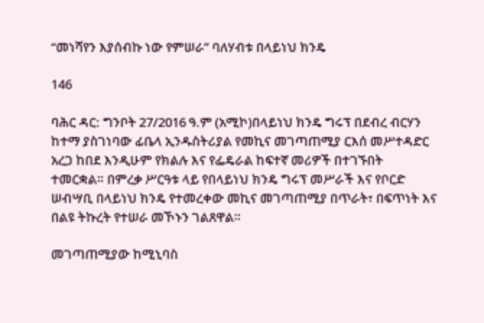“መነሻየን እያሰብኩ ነው የምሠራ” ባለሃብቱ በላይነህ ክንዴ

146

ባሕር ዳር: ግንቦት 27/2016 ዓ.ም (አሚኮ)በላይነህ ክንዴ ግሩፕ በደብረ ብርሃን ከተማ ያስገነባው ፊቤላ ኢንዱስትሪያል የመኪና መገጣጠሚያ ርእሰ መሥተዳድር አረጋ ከበደ እንዲሁም የክልሉ እና የፌዴራል ከፍተኛ መሪዎች በተገኙበት ተመርቋል። በምረቃ ሥርዓቱ ላይ የበላይነህ ክንዴ ግሩፕ መሥራች እና የቦርድ ሠብሣቢ በላይነህ ክንዴ የተመረቀው መኪና መገጣጠሚያ በጥራት፣ በፍጥነት እና በልዩ ትኩረት የተሠራ መኾኑን ገልጸዋል።

መገጣጠሚያው ከሚኒባስ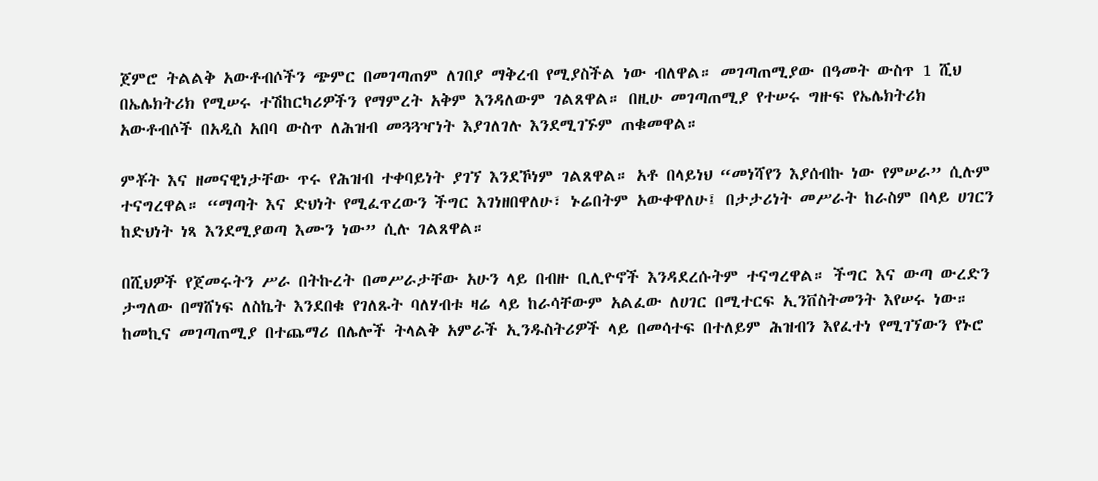ጀምሮ ትልልቅ አውቶብሶችን ጭምር በመገጣጠም ለገበያ ማቅረብ የሚያስችል ነው ብለዋል። መገጣጠሚያው በዓመት ውስጥ 1 ሺህ በኤሌክትሪክ የሚሠሩ ተሽከርካሪዎችን የማምረት አቅም እንዳለውም ገልጸዋል። በዚሁ መገጣጠሚያ የተሠሩ ግዙፍ የኤሌክትሪክ አውቶብሶች በአዲስ አበባ ውስጥ ለሕዝብ መጓጓዣነት እያገለገሉ እንደሚገኙም ጠቁመዋል።

ምቾት እና ዘመናዊነታቸው ጥሩ የሕዝብ ተቀባይነት ያገኘ እንደኾነም ገልጸዋል። አቶ በላይነህ “መነሻየን እያሰብኩ ነው የምሠራ” ሲሉም ተናግረዋል። “ማጣት እና ድህነት የሚፈጥረውን ችግር እገነዘበዋለሁ፣ ኑሬበትም አውቀዋለሁ፤ በታታሪነት መሥራት ከራስም በላይ ሀገርን ከድህነት ነጻ እንደሚያወጣ እሙን ነው” ሲሉ ገልጸዋል።

በሺህዎች የጀመሩትን ሥራ በትኩረት በመሥራታቸው አሁን ላይ በብዙ ቢሊዮኖች እንዳደረሱትም ተናግረዋል። ችግር እና ውጣ ውረድን ታግለው በማሸነፍ ለስኬት እንደበቁ የገለጹት ባለሃብቱ ዛሬ ላይ ከራሳቸውም አልፈው ለሀገር በሚተርፍ ኢንቨስትመንት እየሠሩ ነው። ከመኪና መገጣጠሚያ በተጨማሪ በሌሎች ትላልቅ አምራች ኢንዱስትሪዎች ላይ በመሳተፍ በተለይም ሕዝብን እየፈተነ የሚገኘውን የኑሮ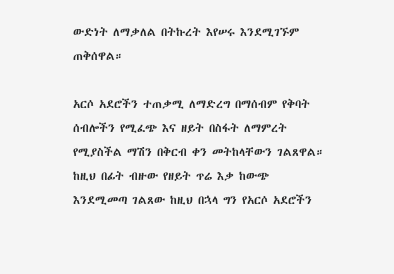ውድነት ለማቃለል በትኩረት እየሠሩ እንደሚገኙም ጠቅሰዋል።

አርሶ አደሮችን ተጠቃሚ ለማድረግ በማሰብም የቅባት ሰብሎችን የሚፈጭ እና ዘይት በስፋት ለማምረት የሚያስችል ማሽን በቅርብ ቀን መትከላቸውን ገልጸዋል። ከዚህ በፊት ብዙው የዘይት ጥሬ እቃ ከውጭ እንደሚመጣ ገልጸው ከዚህ በኋላ ግን የአርሶ አደሮችን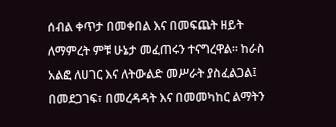ሰብል ቀጥታ በመቀበል እና በመፍጨት ዘይት ለማምረት ምቹ ሁኔታ መፈጠሩን ተናግረዋል። ከራስ አልፎ ለሀገር እና ለትውልድ መሥራት ያስፈልጋል፤ በመደጋገፍ፣ በመረዳዳት እና በመመካከር ልማትን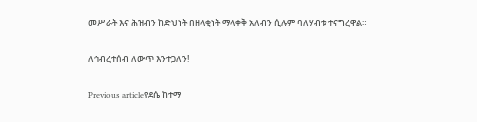መሥራት እና ሕዝብን ከድህነት በዘላቂነት ማላቀቅ አለብን ሲሉም ባለሃብቱ ተናግረዋል።

ለኅብረተሰብ ለውጥ እንተጋለን!

Previous articleየደሴ ከተማ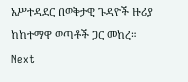አሥተዳደር በወቅታዊ ጉዳዮች ዙሪያ ከከተማዋ ወጣቶች ጋር መከረ።
Next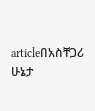articleበአስቸጋሪ ሁኔታ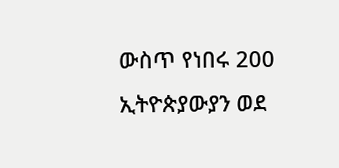ውስጥ የነበሩ 200 ኢትዮጵያውያን ወደ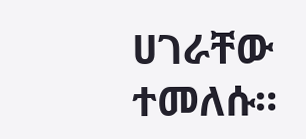ሀገራቸው ተመለሱ።